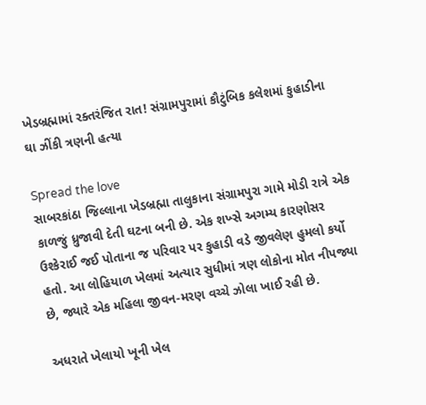ખેડબ્રહ્મામાં રક્તરંજિત રાત! સંગ્રામપુરામાં કૌટુંબિક કલેશમાં કુહાડીના ઘા ઝીંકી ત્રણની હત્યા

Spread the love
સાબરકાંઠા જિલ્લાના ખેડબ્રહ્મા તાલુકાના સંગ્રામપુરા ગામે મોડી રાત્રે એક કાળજું ધ્રુજાવી દેતી ઘટના બની છે. એક શખ્સે અગમ્ય કારણોસર ઉશ્કેરાઈ જઈ પોતાના જ પરિવાર પર કુહાડી વડે જીવલેણ હુમલો કર્યો હતો. આ લોહિયાળ ખેલમાં અત્યાર સુધીમાં ત્રણ લોકોના મોત નીપજ્યા છે, જ્યારે એક મહિલા જીવન-મરણ વચ્ચે ઝોલા ખાઈ રહી છે.

અધરાતે ખેલાયો ખૂની ખેલ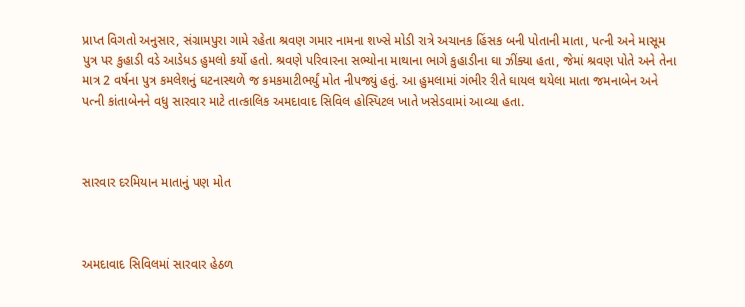પ્રાપ્ત વિગતો અનુસાર, સંગ્રામપુરા ગામે રહેતા શ્રવણ ગમાર નામના શખ્સે મોડી રાત્રે અચાનક હિંસક બની પોતાની માતા, પત્ની અને માસૂમ પુત્ર પર કુહાડી વડે આડેધડ હુમલો કર્યો હતો. શ્રવણે પરિવારના સભ્યોના માથાના ભાગે કુહાડીના ઘા ઝીંક્યા હતા, જેમાં શ્રવણ પોતે અને તેના માત્ર 2 વર્ષના પુત્ર કમલેશનું ઘટનાસ્થળે જ કમકમાટીભર્યું મોત નીપજ્યું હતું. આ હુમલામાં ગંભીર રીતે ઘાયલ થયેલા માતા જમનાબેન અને પત્ની કાંતાબેનને વધુ સારવાર માટે તાત્કાલિક અમદાવાદ સિવિલ હોસ્પિટલ ખાતે ખસેડવામાં આવ્યા હતા.



સારવાર દરમિયાન માતાનું પણ મોત



અમદાવાદ સિવિલમાં સારવાર હેઠળ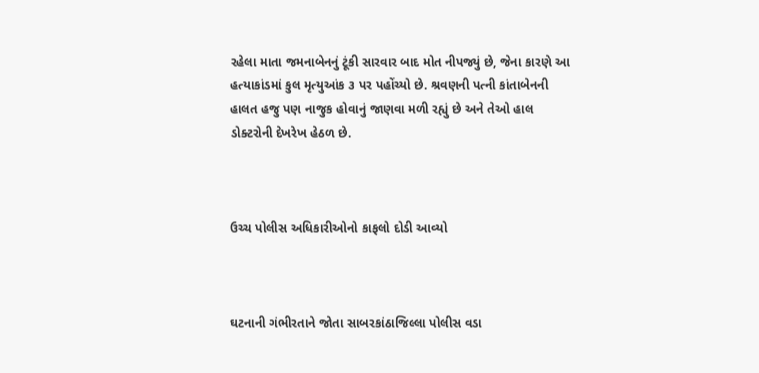રહેલા માતા જમનાબેનનું ટૂંકી સારવાર બાદ મોત નીપજ્યું છે, જેના કારણે આ હત્યાકાંડમાં કુલ મૃત્યુઆંક ૩ પર પહોંચ્યો છે. શ્રવણની પત્ની કાંતાબેનની હાલત હજુ પણ નાજુક હોવાનું જાણવા મળી રહ્યું છે અને તેઓ હાલ ડોક્ટરોની દેખરેખ હેઠળ છે.



ઉચ્ચ પોલીસ અધિકારીઓનો કાફલો દોડી આવ્યો



ઘટનાની ગંભીરતાને જોતા સાબરકાંઠાજિલ્લા પોલીસ વડા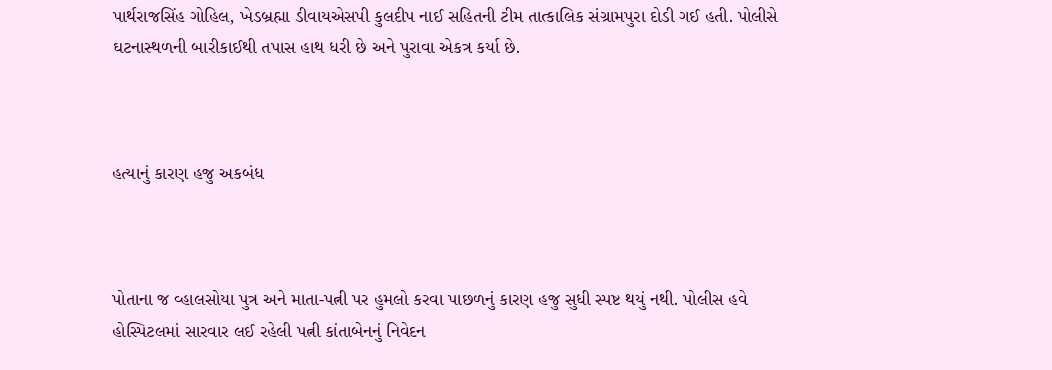પાર્થરાજસિંહ ગોહિલ, ખેડબ્રહ્મા ડીવાયએસપી કુલદીપ નાઈ સહિતની ટીમ તાત્કાલિક સંગ્રામપુરા દોડી ગઈ હતી. પોલીસે ઘટનાસ્થળની બારીકાઈથી તપાસ હાથ ધરી છે અને પુરાવા એકત્ર કર્યા છે.



હત્યાનું કારણ હજુ અકબંધ



પોતાના જ વ્હાલસોયા પુત્ર અને માતા-પત્ની પર હુમલો કરવા પાછળનું કારણ હજુ સુધી સ્પષ્ટ થયું નથી. પોલીસ હવે હોસ્પિટલમાં સારવાર લઈ રહેલી પત્ની કાંતાબેનનું નિવેદન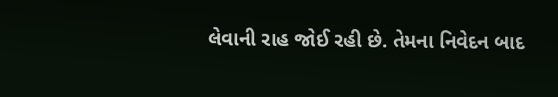લેવાની રાહ જોઈ રહી છે. તેમના નિવેદન બાદ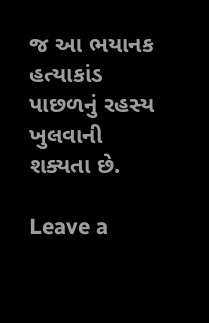જ આ ભયાનક હત્યાકાંડ પાછળનું રહસ્ય ખુલવાની શક્યતા છે.

Leave a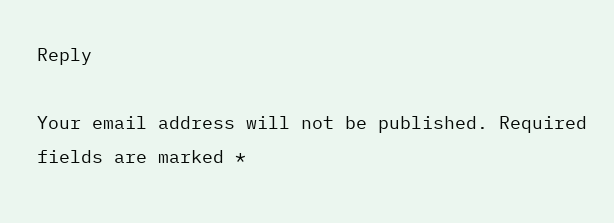Reply

Your email address will not be published. Required fields are marked *